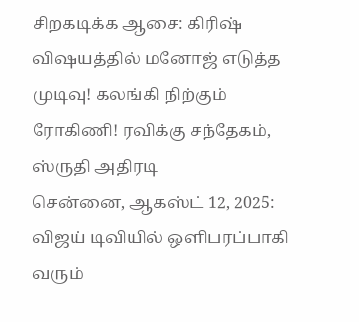சிறகடிக்க ஆசை: கிரிஷ் விஷயத்தில் மனோஜ் எடுத்த முடிவு! கலங்கி நிற்கும் ரோகிணி! ரவிக்கு சந்தேகம், ஸ்ருதி அதிரடி
சென்னை, ஆகஸ்ட் 12, 2025: விஜய் டிவியில் ஒளிபரப்பாகி வரும்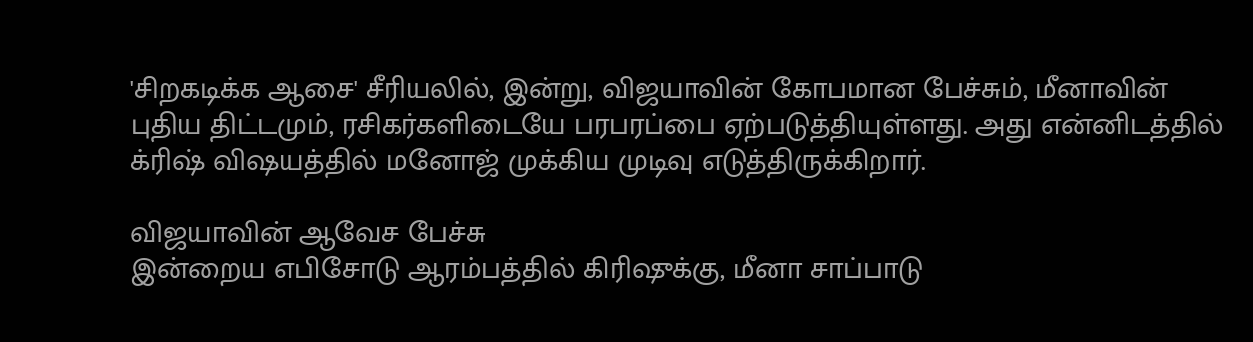'சிறகடிக்க ஆசை' சீரியலில், இன்று, விஜயாவின் கோபமான பேச்சும், மீனாவின் புதிய திட்டமும், ரசிகர்களிடையே பரபரப்பை ஏற்படுத்தியுள்ளது. அது என்னிடத்தில் க்ரிஷ் விஷயத்தில் மனோஜ் முக்கிய முடிவு எடுத்திருக்கிறார்.

விஜயாவின் ஆவேச பேச்சு
இன்றைய எபிசோடு ஆரம்பத்தில் கிரிஷுக்கு, மீனா சாப்பாடு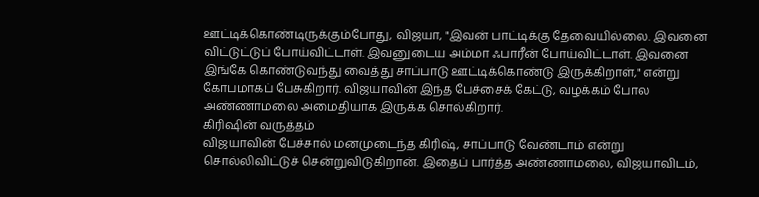ஊட்டிக்கொண்டிருக்கும்போது, விஜயா, "இவன் பாட்டிக்கு தேவையில்லை. இவனை விட்டுட்டுப் போய்விட்டாள். இவனுடைய அம்மா ஃபாரீன் போய்விட்டாள். இவனை இங்கே கொண்டுவந்து வைத்து சாப்பாடு ஊட்டிக்கொண்டு இருக்கிறாள்," என்று கோபமாகப் பேசுகிறார். விஜயாவின் இந்த பேச்சைக் கேட்டு, வழக்கம் போல அண்ணாமலை அமைதியாக இருக்க சொல்கிறார்.
கிரிஷின் வருத்தம்
விஜயாவின் பேச்சால் மனமுடைந்த கிரிஷ், சாப்பாடு வேண்டாம் என்று சொல்லிவிட்டுச் சென்றுவிடுகிறான். இதைப் பார்த்த அண்ணாமலை, விஜயாவிடம்,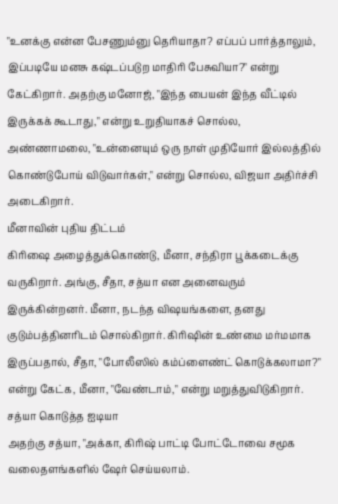"உனக்கு என்ன பேசணும்னு தெரியாதா? எப்பப் பார்த்தாலும், இப்படியே மனசு கஷ்டப்படுற மாதிரி பேசுவியா?" என்று கேட்கிறார். அதற்கு மனோஜ், "இந்த பையன் இந்த வீட்டில் இருக்கக் கூடாது," என்று உறுதியாகச் சொல்ல, அண்ணாமலை, "உன்னையும் ஒரு நாள் முதியோர் இல்லத்தில் கொண்டுபோய் விடுவார்கள்," என்று சொல்ல, விஜயா அதிர்ச்சி அடைகிறார்.
மீனாவின் புதிய திட்டம்
கிரிஷை அழைத்துக்கொண்டு, மீனா, சந்திரா பூக்கடைக்கு வருகிறார். அங்கு, சீதா, சத்யா என அனைவரும் இருக்கின்றனர். மீனா, நடந்த விஷயங்களை, தனது குடும்பத்தினரிடம் சொல்கிறார். கிரிஷின் உண்மை மர்மமாக இருப்பதால், சீதா, "போலீஸில் கம்ப்ளைண்ட் கொடுக்கலாமா?" என்று கேட்க, மீனா, "வேண்டாம்," என்று மறுத்துவிடுகிறார்.
சத்யா கொடுத்த ஐடியா
அதற்கு சத்யா, "அக்கா, கிரிஷ் பாட்டி போட்டோவை சமூக வலைதளங்களில் ஷேர் செய்யலாம்.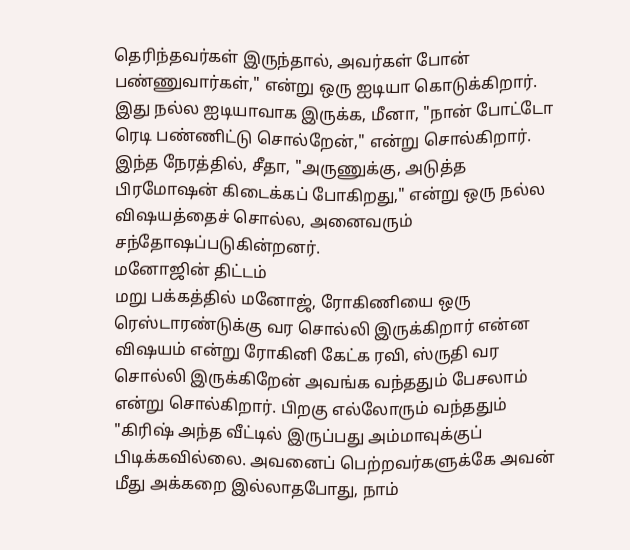தெரிந்தவர்கள் இருந்தால், அவர்கள் போன் பண்ணுவார்கள்," என்று ஒரு ஐடியா கொடுக்கிறார். இது நல்ல ஐடியாவாக இருக்க, மீனா, "நான் போட்டோ ரெடி பண்ணிட்டு சொல்றேன்," என்று சொல்கிறார். இந்த நேரத்தில், சீதா, "அருணுக்கு, அடுத்த பிரமோஷன் கிடைக்கப் போகிறது," என்று ஒரு நல்ல விஷயத்தைச் சொல்ல, அனைவரும் சந்தோஷப்படுகின்றனர்.
மனோஜின் திட்டம்
மறு பக்கத்தில் மனோஜ், ரோகிணியை ஒரு ரெஸ்டாரண்டுக்கு வர சொல்லி இருக்கிறார் என்ன விஷயம் என்று ரோகினி கேட்க ரவி, ஸ்ருதி வர சொல்லி இருக்கிறேன் அவங்க வந்ததும் பேசலாம் என்று சொல்கிறார். பிறகு எல்லோரும் வந்ததும் "கிரிஷ் அந்த வீட்டில் இருப்பது அம்மாவுக்குப் பிடிக்கவில்லை. அவனைப் பெற்றவர்களுக்கே அவன் மீது அக்கறை இல்லாதபோது, நாம்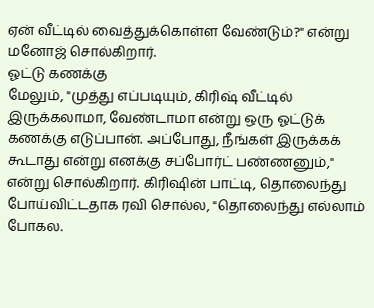ஏன் வீட்டில் வைத்துக்கொள்ள வேண்டும்?" என்று மனோஜ் சொல்கிறார்.
ஓட்டு கணக்கு
மேலும், "முத்து எப்படியும், கிரிஷ் வீட்டில் இருக்கலாமா, வேண்டாமா என்று ஒரு ஓட்டுக் கணக்கு எடுப்பான். அப்போது, நீங்கள் இருக்கக் கூடாது என்று எனக்கு சப்போர்ட் பண்ணனும்," என்று சொல்கிறார். கிரிஷின் பாட்டி, தொலைந்து போய்விட்டதாக ரவி சொல்ல, "தொலைந்து எல்லாம் போகல.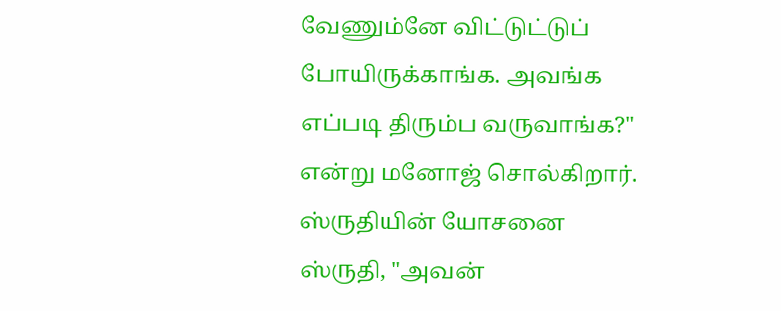வேணும்னே விட்டுட்டுப் போயிருக்காங்க. அவங்க எப்படி திரும்ப வருவாங்க?" என்று மனோஜ் சொல்கிறார்.
ஸ்ருதியின் யோசனை
ஸ்ருதி, "அவன்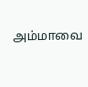அம்மாவை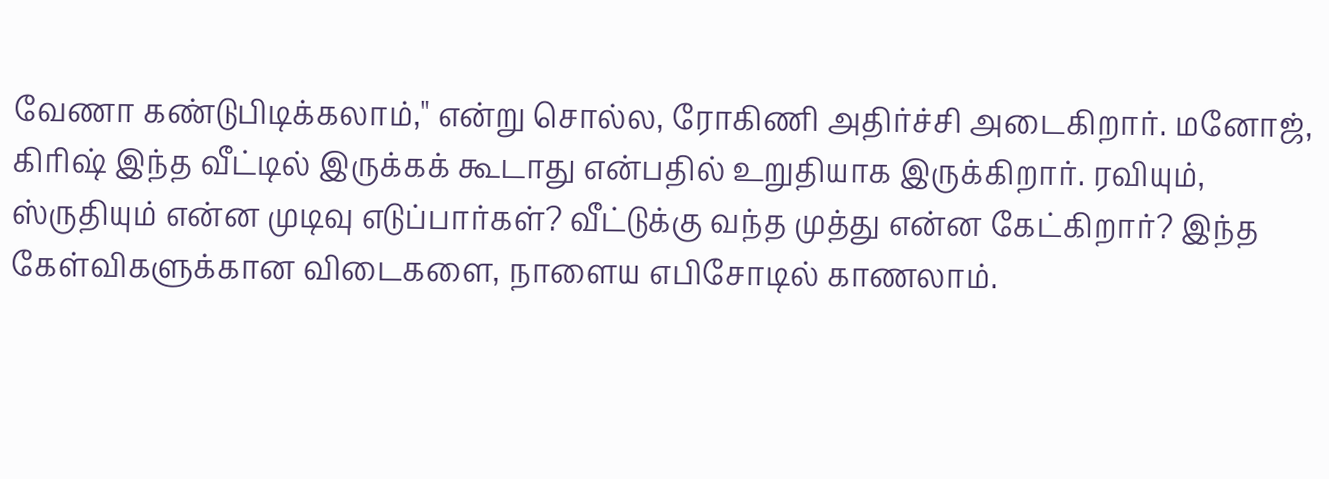வேணா கண்டுபிடிக்கலாம்," என்று சொல்ல, ரோகிணி அதிர்ச்சி அடைகிறார். மனோஜ், கிரிஷ் இந்த வீட்டில் இருக்கக் கூடாது என்பதில் உறுதியாக இருக்கிறார். ரவியும், ஸ்ருதியும் என்ன முடிவு எடுப்பார்கள்? வீட்டுக்கு வந்த முத்து என்ன கேட்கிறார்? இந்த கேள்விகளுக்கான விடைகளை, நாளைய எபிசோடில் காணலாம்.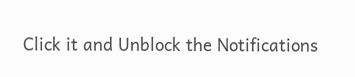Click it and Unblock the Notifications